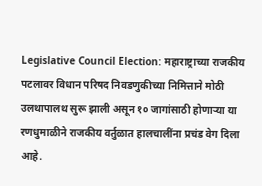Legislative Council Election: महाराष्ट्राच्या राजकीय पटलावर विधान परिषद निवडणुकीच्या निमित्ताने मोठी उलथापालथ सुरू झाली असून १० जागांसाठी होणाऱ्या या रणधुमाळीने राजकीय वर्तुळात हालचालींना प्रचंड वेग दिला आहे.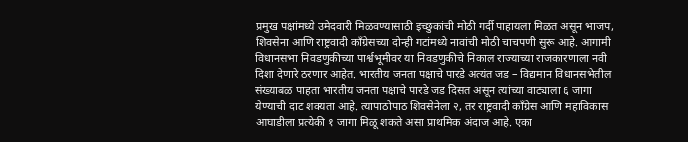प्रमुख पक्षांमध्ये उमेदवारी मिळवण्यासाठी इच्छुकांची मोठी गर्दी पाहायला मिळत असून भाजप, शिवसेना आणि राष्ट्रवादी काँग्रेसच्या दोन्ही गटांमध्ये नावांची मोठी चाचपणी सुरू आहे. आगामी विधानसभा निवडणुकीच्या पार्श्वभूमीवर या निवडणुकीचे निकाल राज्याच्या राजकारणाला नवी दिशा देणारे ठरणार आहेत. भारतीय जनता पक्षाचे पारडे अत्यंत जड – विद्यमान विधानसभेतील संख्याबळ पाहता भारतीय जनता पक्षाचे पारडे जड दिसत असून त्यांच्या वाट्याला ६ जागा येण्याची दाट शक्यता आहे. त्यापाठोपाठ शिवसेनेला २, तर राष्ट्रवादी काँग्रेस आणि महाविकास आघाडीला प्रत्येकी १ जागा मिळू शकते असा प्राथमिक अंदाज आहे. एका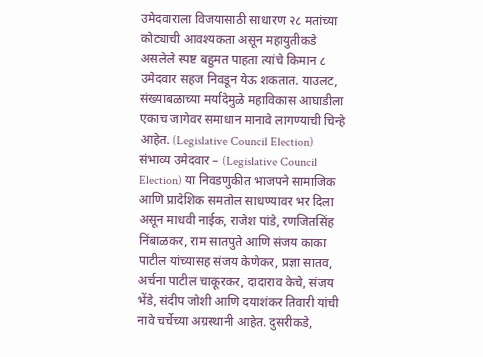उमेदवाराला विजयासाठी साधारण २८ मतांच्या कोट्याची आवश्यकता असून महायुतीकडे असलेले स्पष्ट बहुमत पाहता त्यांचे किमान ८ उमेदवार सहज निवडून येऊ शकतात. याउलट, संख्याबळाच्या मर्यादेमुळे महाविकास आघाडीला एकाच जागेवर समाधान मानावे लागण्याची चिन्हे आहेत. (Legislative Council Election) संभाव्य उमेदवार – (Legislative Council Election) या निवडणुकीत भाजपने सामाजिक आणि प्रादेशिक समतोल साधण्यावर भर दिला असून माधवी नाईक, राजेश पांडे, रणजितसिंह निंबाळकर, राम सातपुते आणि संजय काका पाटील यांच्यासह संजय केणेकर, प्रज्ञा सातव, अर्चना पाटील चाकूरकर, दादाराव केचे, संजय भेंडे, संदीप जोशी आणि दयाशंकर तिवारी यांची नावे चर्चेच्या अग्रस्थानी आहेत. दुसरीकडे,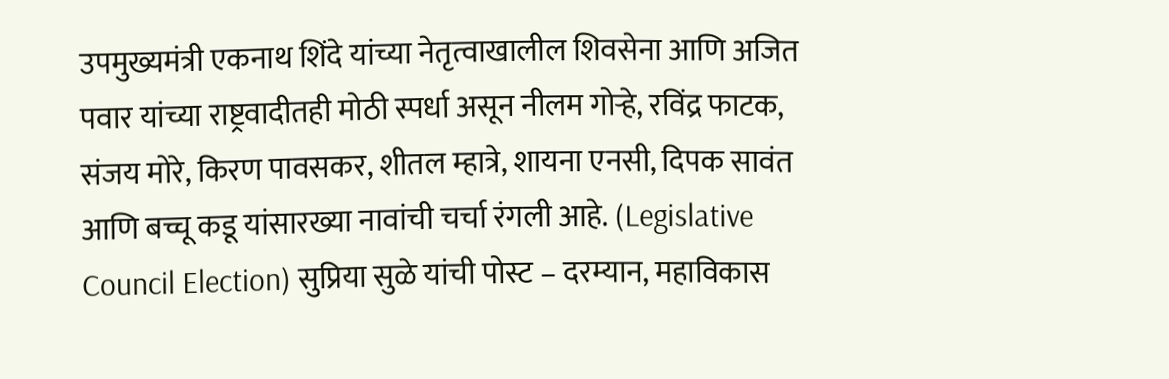उपमुख्यमंत्री एकनाथ शिंदे यांच्या नेतृत्वाखालील शिवसेना आणि अजित पवार यांच्या राष्ट्रवादीतही मोठी स्पर्धा असून नीलम गोऱ्हे, रविंद्र फाटक, संजय मोरे, किरण पावसकर, शीतल म्हात्रे, शायना एनसी, दिपक सावंत आणि बच्चू कडू यांसारख्या नावांची चर्चा रंगली आहे. (Legislative Council Election) सुप्रिया सुळे यांची पोस्ट – दरम्यान, महाविकास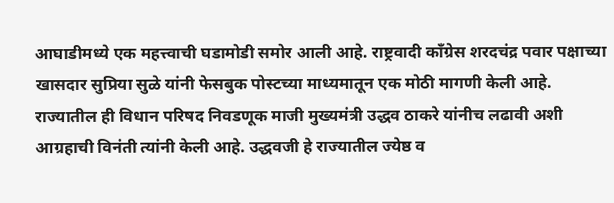आघाडीमध्ये एक महत्त्वाची घडामोडी समोर आली आहे. राष्ट्रवादी काँग्रेस शरदचंद्र पवार पक्षाच्या खासदार सुप्रिया सुळे यांनी फेसबुक पोस्टच्या माध्यमातून एक मोठी मागणी केली आहे. राज्यातील ही विधान परिषद निवडणूक माजी मुख्यमंत्री उद्धव ठाकरे यांनीच लढावी अशी आग्रहाची विनंती त्यांनी केली आहे. उद्धवजी हे राज्यातील ज्येष्ठ व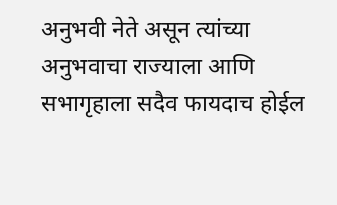अनुभवी नेते असून त्यांच्या अनुभवाचा राज्याला आणि सभागृहाला सदैव फायदाच होईल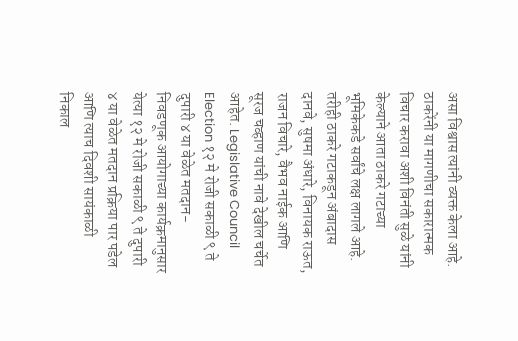असा विश्वास त्यांनी व्यक्त केला आहे. ठाकरेंनी या मागणीचा सकारात्मक विचार करावा अशी विनंती सुळे यांनी केल्याने आता ठाकरे गटाच्या भूमिकेकडे सर्वांचे लक्ष लागले आहे. तरीही ठाकरे गटाकडून अंबादास दानवे, सुषमा अंधारे, विनायक राऊत, राजन विचारे, वैभव नाईक आणि सूरज चव्हाण यांची नावे देखील चर्चेत आहेत. Legislative Council Election १२ मे रोजी सकाळी ९ ते दुपारी ४ या वेळेत मतदान- निवडणूक आयोगाच्या कार्यक्रमानुसार येत्या १२ मे रोजी सकाळी ९ ते दुपारी ४ या वेळेत मतदान प्रक्रिया पार पडेल आणि त्याच दिवशी सायंकाळी निकाल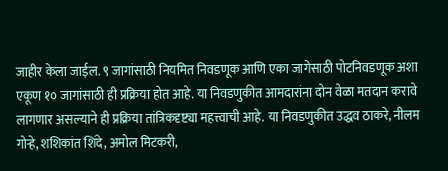जाहीर केला जाईल. ९ जागांसाठी नियमित निवडणूक आणि एका जागेसाठी पोटनिवडणूक अशा एकूण १० जागांसाठी ही प्रक्रिया होत आहे. या निवडणुकीत आमदारांना दोन वेळा मतदान करावे लागणार असल्याने ही प्रक्रिया तांत्रिकदृष्ट्या महत्त्वाची आहे. या निवडणुकीत उद्धव ठाकरे, नीलम गोऱ्हे, शशिकांत शिंदे, अमोल मिटकरी,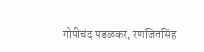गोपीचंद पडळकर, रणजितसिंह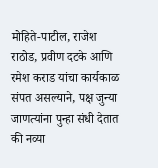मोहिते-पाटील, राजेश राठोड, प्रवीण दटके आणि रमेश कराड यांचा कार्यकाळ संपत असल्याने, पक्ष जुन्या जाणत्यांना पुन्हा संधी देतात की नव्या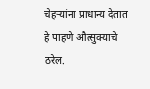चेहऱ्यांना प्राधान्य देतात हे पाहणे औत्सुक्याचे ठरेल.